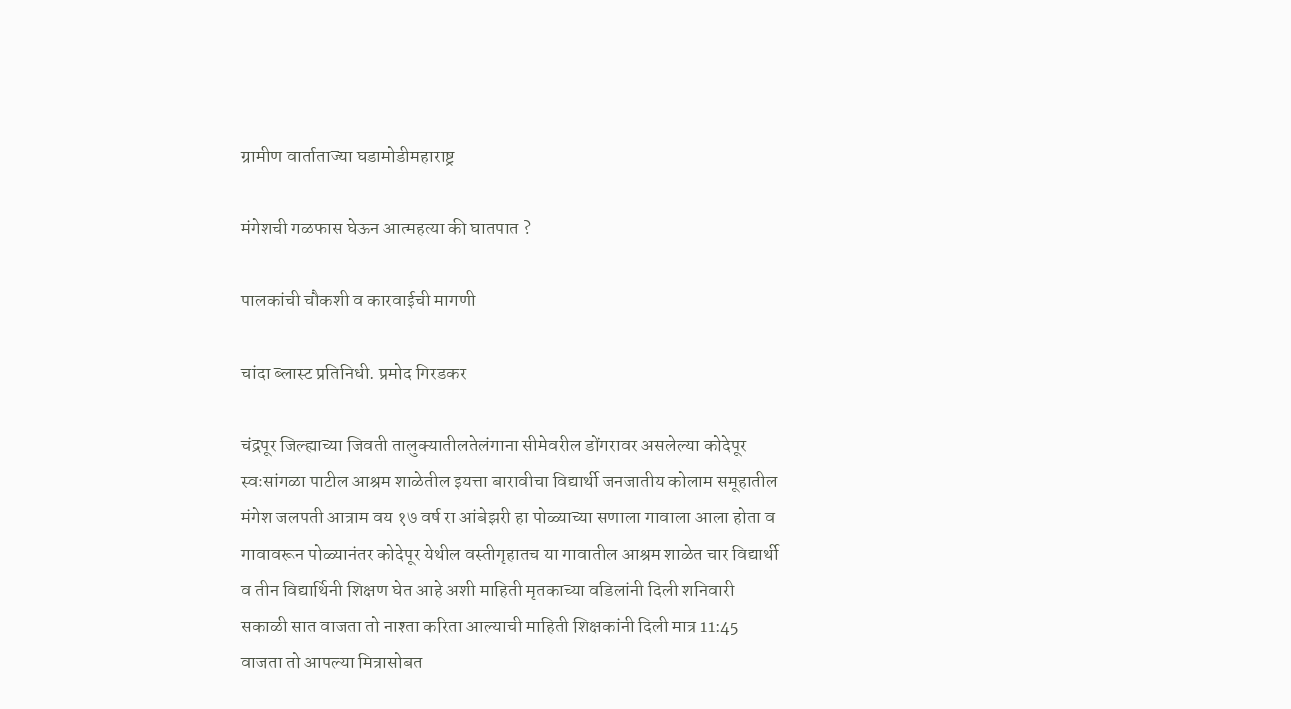ग्रामीण वार्ताताज्या घडामोडीमहाराष्ट्र

मंगेशची गळफास घेऊन आत्महत्या की घातपात ?

पालकांची चौकशी व कारवाईची मागणी

चांदा ब्लास्ट प्रतिनिधी. प्रमोद गिरडकर

चंद्रपूर जिल्ह्याच्या जिवती तालुक्यातीलतेलंगाना सीमेवरील डोंगरावर असलेल्या कोदेपूर स्वःसांगळा पाटील आश्रम शाळेतील इयत्ता बारावीचा विद्यार्थी जनजातीय कोलाम समूहातील मंगेश जलपती आत्राम वय १७ वर्ष रा आंबेझरी हा पोळ्याच्या सणाला गावाला आला होता व गावावरून पोळ्यानंतर कोदेपूर येथील वस्तीगृहातच या गावातील आश्रम शाळेत चार विद्यार्थी व तीन विद्यार्थिनी शिक्षण घेत आहे अशी माहिती मृतकाच्या वडिलांनी दिली शनिवारी सकाळी सात वाजता तो नाश्ता करिता आल्याची माहिती शिक्षकांनी दिली मात्र 11:45 वाजता तो आपल्या मित्रासोबत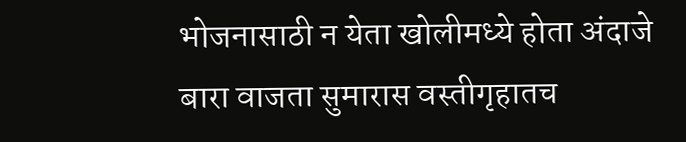भोजनासाठी न येता खोलीमध्ये होता अंदाजे बारा वाजता सुमारास वस्तीगृहातच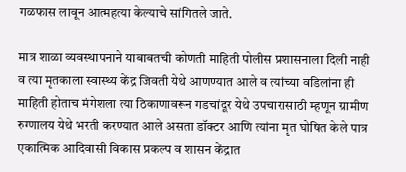गळफास लावून आत्महत्या केल्याचे सांगितले जाते.

मात्र शाळा व्यवस्थापनाने याबाबतची कोणती माहिती पोलीस प्रशासनाला दिली नाही व त्या मृतकाला स्वास्थ्य केंद्र जिवती येथे आणण्यात आले व त्यांच्या वडिलांना ही माहिती होताच मंगेशला त्या ठिकाणावरून गडचांदूर येथे उपचारासाठी म्हणून ग्रामीण रुग्णालय येथे भरती करण्यात आले असता डॉक्टर आणि त्यांना मृत घोषित केले पात्र एकात्मिक आदिवासी विकास प्रकल्प व शासन केंद्रात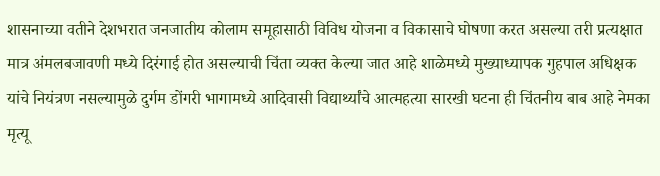शासनाच्या वतीने देशभरात जनजातीय कोलाम समूहासाठी विविध योजना व विकासाचे घोषणा करत असल्या तरी प्रत्यक्षात मात्र अंमलबजावणी मध्ये दिरंगाई होत असल्याची चिंता व्यक्त केल्या जात आहे शाळेमध्ये मुख्याध्यापक गुहपाल अधिक्षक यांचे नियंत्रण नसल्यामुळे दुर्गम डोंगरी भागामध्ये आदिवासी विद्यार्थ्यांचे आत्महत्या सारखी घटना ही चिंतनीय बाब आहे नेमका मृत्यू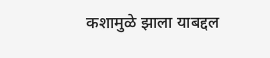कशामुळे झाला याबद्दल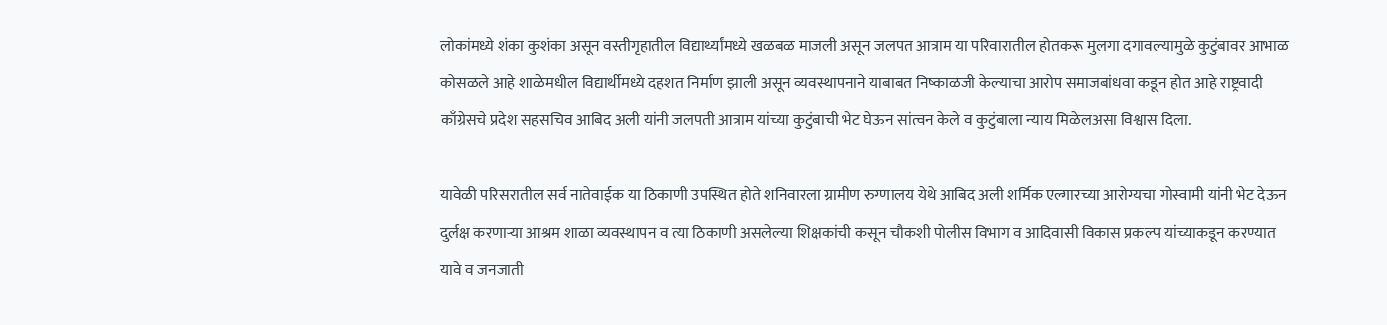लोकांमध्ये शंका कुशंका असून वस्तीगृहातील विद्यार्थ्यांमध्ये खळबळ माजली असून जलपत आत्राम या परिवारातील होतकरू मुलगा दगावल्यामुळे कुटुंबावर आभाळ कोसळले आहे शाळेमधील विद्यार्थीमध्ये दहशत निर्माण झाली असून व्यवस्थापनाने याबाबत निष्काळजी केल्याचा आरोप समाजबांधवा कडून होत आहे राष्ट्रवादी काँग्रेसचे प्रदेश सहसचिव आबिद अली यांनी जलपती आत्राम यांच्या कुटुंबाची भेट घेऊन सांत्वन केले व कुटुंबाला न्याय मिळेलअसा विश्वास दिला.

यावेळी परिसरातील सर्व नातेवाईक या ठिकाणी उपस्थित होते शनिवारला ग्रामीण रुग्णालय येथे आबिद अली शर्मिक एल्गारच्या आरोग्यचा गोस्वामी यांनी भेट देऊन दुर्लक्ष करणाऱ्या आश्रम शाळा व्यवस्थापन व त्या ठिकाणी असलेल्या शिक्षकांची कसून चौकशी पोलीस विभाग व आदिवासी विकास प्रकल्प यांच्याकडून करण्यात यावे व जनजाती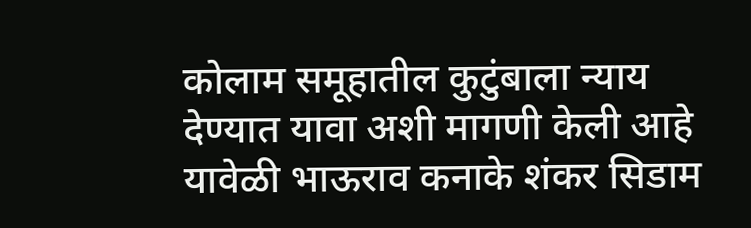कोलाम समूहातील कुटुंबाला न्याय देण्यात यावा अशी मागणी केली आहे यावेळी भाऊराव कनाके शंकर सिडाम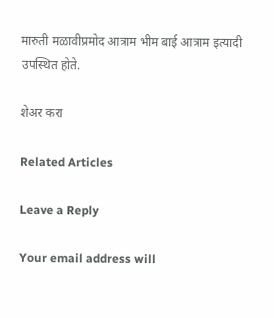मारुती मळावीप्रमोद आत्राम भीम बाई आत्राम इत्यादी उपस्थित होते.

शेअर करा

Related Articles

Leave a Reply

Your email address will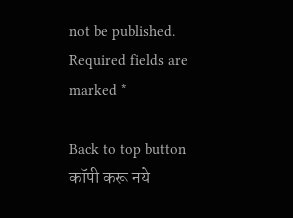not be published. Required fields are marked *

Back to top button
कॉपी करू नये